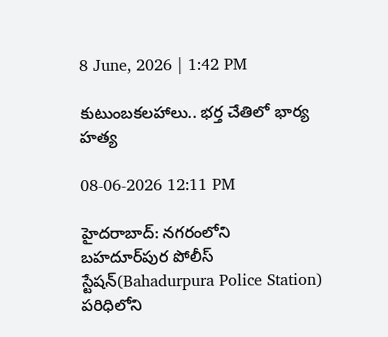8 June, 2026 | 1:42 PM

కుటుంబకలహాలు.. భర్త చేతిలో భార్య హత్య

08-06-2026 12:11 PM

హైదరాబాద్: నగరంలోని బహదూర్‌పుర పోలీస్ స్టేషన్(Bahadurpura Police Station) పరిధిలోని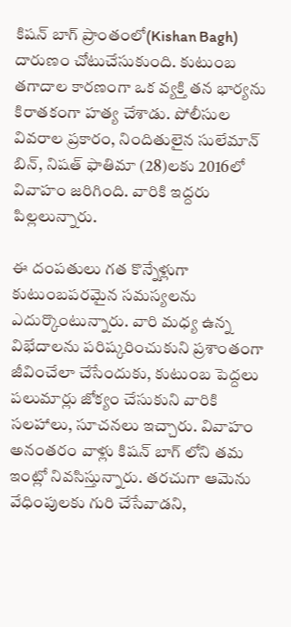కిషన్ బాగ్ ప్రాంతంలో(Kishan Bagh) దారుణం చోటుచేసుకుంది. కుటుంబ తగాదాల కారణంగా ఒక వ్యక్తి తన భార్యను కిరాతకంగా హత్య చేశాడు. పోలీసుల వివరాల ప్రకారం, నిందితులైన సులేమాన్ బిన్, నిషత్ ఫాతిమా (28)లకు 2016లో వివాహం జరిగింది. వారికి ఇద్దరు పిల్లలున్నారు.

ఈ దంపతులు గత కొన్నేళ్లుగా కుటుంబపరమైన సమస్యలను ఎదుర్కొంటున్నారు. వారి మధ్య ఉన్న విభేదాలను పరిష్కరించుకుని ప్రశాంతంగా జీవించేలా చేసేందుకు, కుటుంబ పెద్దలు పలుమార్లు జోక్యం చేసుకుని వారికి సలహాలు, సూచనలు ఇచ్చారు. వివాహం అనంతరం వాళ్లు కిషన్ బాగ్ లోని తమ ఇంట్లో నివసిస్తున్నారు. తరచుగా ఆమెను వేధింపులకు గురి చేసేవాడని,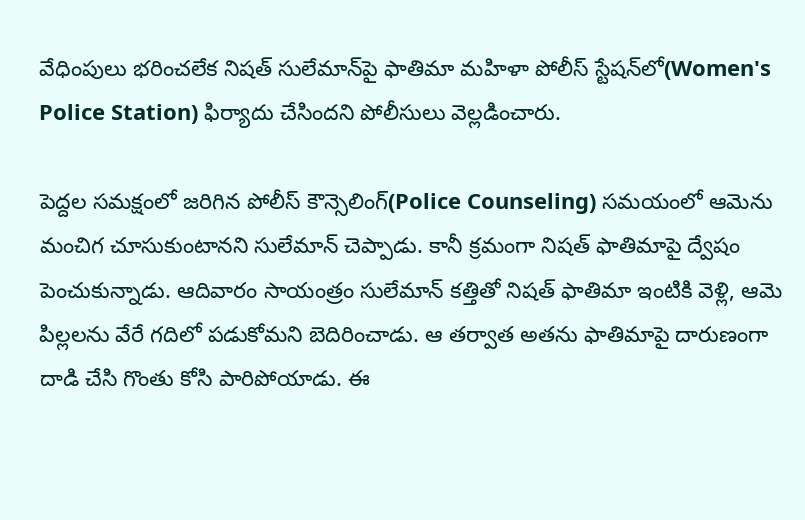వేధింపులు భరించలేక నిషత్ సులేమాన్‌పై ఫాతిమా మహిళా పోలీస్ స్టేషన్‌లో(Women's Police Station) ఫిర్యాదు చేసిందని పోలీసులు వెల్లడించారు.

పెద్దల సమక్షంలో జరిగిన పోలీస్ కౌన్సెలింగ్(Police Counseling) సమయంలో ఆమెను మంచిగ చూసుకుంటానని సులేమాన్ చెప్పాడు. కానీ క్రమంగా నిషత్ ఫాతిమాపై ద్వేషం పెంచుకున్నాడు. ఆదివారం సాయంత్రం సులేమాన్ కత్తితో నిషత్ ఫాతిమా ఇంటికి వెళ్లి, ఆమె పిల్లలను వేరే గదిలో పడుకోమని బెదిరించాడు. ఆ తర్వాత అతను ఫాతిమాపై దారుణంగా దాడి చేసి గొంతు కోసి పారిపోయాడు. ఈ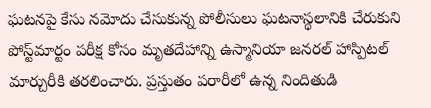ఘటనపై కేసు నమోదు చేసుకున్న పోలీసులు ఘటనాస్థలానికి చేరుకుని పోస్ట్‌మార్టం పరీక్ష కోసం మృతదేహాన్ని ఉస్మానియా జనరల్ హాస్పిటల్ మార్చురీకి తరలించారు. ప్రస్తుతం పరారీలో ఉన్న నిందితుడి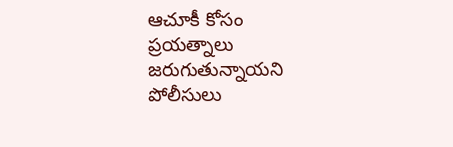ఆచూకీ కోసం ప్రయత్నాలు జరుగుతున్నాయని పోలీసులు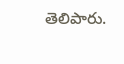తెలిపారు.